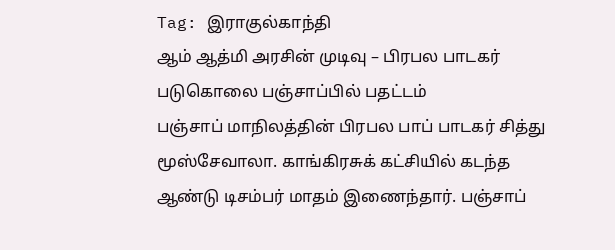Tag: இராகுல்காந்தி
ஆம் ஆத்மி அரசின் முடிவு – பிரபல பாடகர் படுகொலை பஞ்சாப்பில் பதட்டம்
பஞ்சாப் மாநிலத்தின் பிரபல பாப் பாடகர் சித்து மூஸ்சேவாலா. காங்கிரசுக் கட்சியில் கடந்த ஆண்டு டிசம்பர் மாதம் இணைந்தார். பஞ்சாப்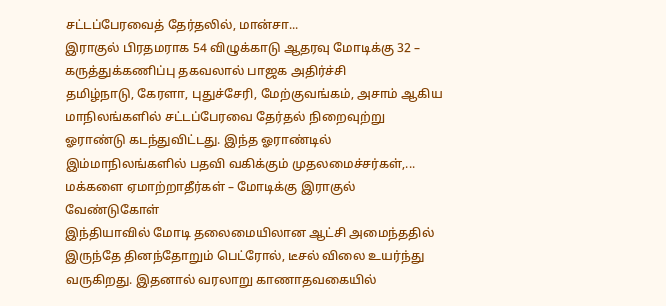சட்டப்பேரவைத் தேர்தலில், மான்சா...
இராகுல் பிரதமராக 54 விழுக்காடு ஆதரவு மோடிக்கு 32 – கருத்துக்கணிப்பு தகவலால் பாஜக அதிர்ச்சி
தமிழ்நாடு, கேரளா, புதுச்சேரி, மேற்குவங்கம், அசாம் ஆகிய மாநிலங்களில் சட்டப்பேரவை தேர்தல் நிறைவுற்று ஓராண்டு கடந்துவிட்டது. இந்த ஓராண்டில் இம்மாநிலங்களில் பதவி வகிக்கும் முதலமைச்சர்கள்,...
மக்களை ஏமாற்றாதீர்கள் – மோடிக்கு இராகுல் வேண்டுகோள்
இந்தியாவில் மோடி தலைமையிலான ஆட்சி அமைந்ததில் இருந்தே தினந்தோறும் பெட்ரோல், டீசல் விலை உயர்ந்து வருகிறது. இதனால் வரலாறு காணாதவகையில்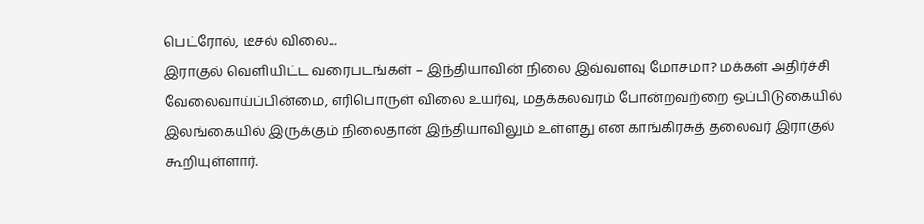பெட்ரோல், டீசல் விலை...
இராகுல் வெளியிட்ட வரைபடங்கள் – இந்தியாவின் நிலை இவ்வளவு மோசமா? மக்கள் அதிர்ச்சி
வேலைவாய்ப்பின்மை, எரிபொருள் விலை உயர்வு, மதக்கலவரம் போன்றவற்றை ஒப்பிடுகையில் இலங்கையில் இருக்கும் நிலைதான் இந்தியாவிலும் உள்ளது என காங்கிரசுத் தலைவர் இராகுல் கூறியுள்ளார்.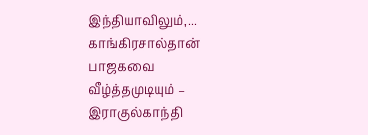இந்தியாவிலும்,...
காங்கிரசால்தான் பாஜகவை வீழ்த்தமுடியும் – இராகுல்காந்தி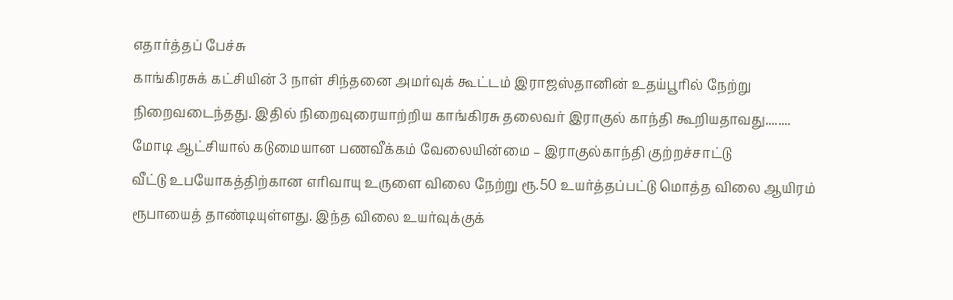எதார்த்தப் பேச்சு
காங்கிரசுக் கட்சியின் 3 நாள் சிந்தனை அமர்வுக் கூட்டம் இராஜஸ்தானின் உதய்பூரில் நேற்று நிறைவடைந்தது. இதில் நிறைவுரையாற்றிய காங்கிரசு தலைவர் இராகுல் காந்தி கூறியதாவது........
மோடி ஆட்சியால் கடுமையான பணவீக்கம் வேலையின்மை – இராகுல்காந்தி குற்றச்சாட்டு
வீட்டு உபயோகத்திற்கான எரிவாயு உருளை விலை நேற்று ரூ.50 உயர்த்தப்பட்டு மொத்த விலை ஆயிரம் ரூபாயைத் தாண்டியுள்ளது. இந்த விலை உயர்வுக்குக்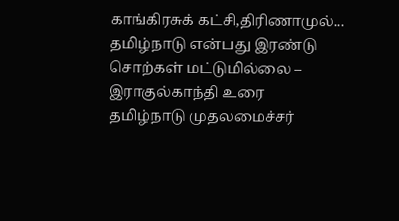காங்கிரசுக் கட்சி,திரிணாமுல்...
தமிழ்நாடு என்பது இரண்டு சொற்கள் மட்டுமில்லை – இராகுல்காந்தி உரை
தமிழ்நாடு முதலமைச்சர்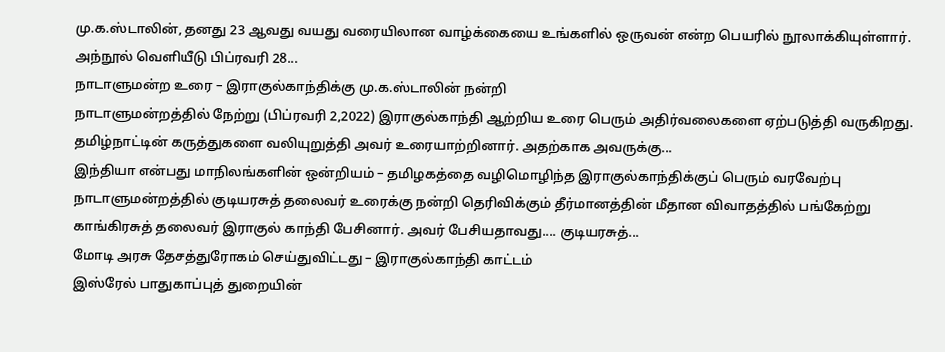மு.க.ஸ்டாலின், தனது 23 ஆவது வயது வரையிலான வாழ்க்கையை உங்களில் ஒருவன் என்ற பெயரில் நூலாக்கியுள்ளார். அந்நூல் வெளியீடு பிப்ரவரி 28...
நாடாளுமன்ற உரை – இராகுல்காந்திக்கு மு.க.ஸ்டாலின் நன்றி
நாடாளுமன்றத்தில் நேற்று (பிப்ரவரி 2,2022) இராகுல்காந்தி ஆற்றிய உரை பெரும் அதிர்வலைகளை ஏற்படுத்தி வருகிறது. தமிழ்நாட்டின் கருத்துகளை வலியுறுத்தி அவர் உரையாற்றினார். அதற்காக அவருக்கு...
இந்தியா என்பது மாநிலங்களின் ஒன்றியம் – தமிழகத்தை வழிமொழிந்த இராகுல்காந்திக்குப் பெரும் வரவேற்பு
நாடாளுமன்றத்தில் குடியரசுத் தலைவர் உரைக்கு நன்றி தெரிவிக்கும் தீர்மானத்தின் மீதான விவாதத்தில் பங்கேற்று காங்கிரசுத் தலைவர் இராகுல் காந்தி பேசினார். அவர் பேசியதாவது.... குடியரசுத்...
மோடி அரசு தேசத்துரோகம் செய்துவிட்டது – இராகுல்காந்தி காட்டம்
இஸ்ரேல் பாதுகாப்புத் துறையின்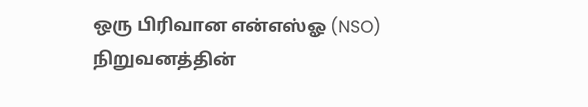ஒரு பிரிவான என்எஸ்ஓ (NSO) நிறுவனத்தின்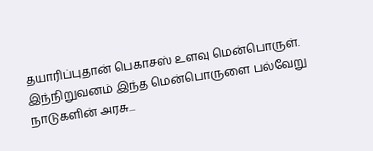தயாரிப்புதான் பெகாசஸ் உளவு மென்பொருள். இந்நிறுவனம் இந்த மென்பொருளை பல்வேறு நாடுகளின் அரசு...